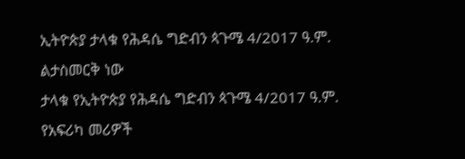ኢትዮጵያ ታላቁ የሕዳሴ ግድብን ጳጉሜ 4/2017 ዓ.ም. ልታስመርቅ ነው
ታላቁ የኢትዮጵያ የሕዳሴ ግድብን ጳጉሜ 4/2017 ዓ.ም. የአፍሪካ መሪዎች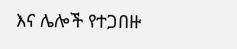እና ሌሎች የተጋበዙ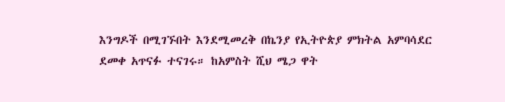እንግዶች በሚገኙበት እንደሚመረቅ በኬንያ የኢትዮጵያ ምክትል አምባሳደር ደመቀ አጥናፉ ተናገሩ። ከአምስት ሺህ ሜጋ ዋት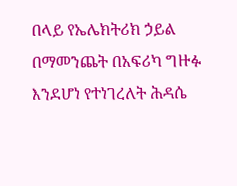በላይ የኤሌክትሪክ ኃይል በማመንጨት በአፍሪካ ግዙፉ እንደሆነ የተነገረለት ሕዳሴ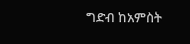ግድብ ከአምስት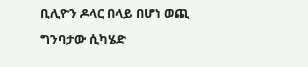ቢሊዮን ዶላር በላይ በሆነ ወጪ ግንባታው ሲካሄድ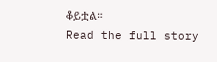ቆይቷል።
Read the full story